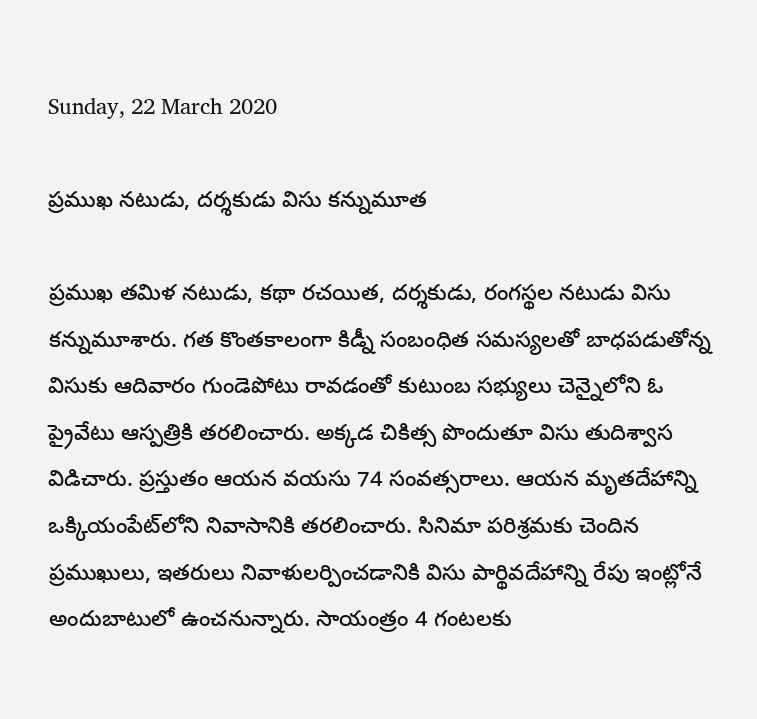Sunday, 22 March 2020

ప్రముఖ నటుడు, దర్శకుడు విసు కన్నుమూత

ప్రముఖ తమిళ నటుడు, కథా రచయిత, దర్శకుడు, రంగస్థల నటుడు విసు కన్నుమూశారు. గత కొంతకాలంగా కిడ్నీ సంబంధిత సమస్యలతో బాధపడుతోన్న విసుకు ఆదివారం గుండెపోటు రావడంతో కుటుంబ సభ్యులు చెన్నైలోని ఓ ప్రైవేటు ఆస్పత్రికి తరలించారు. అక్కడ చికిత్స పొందుతూ విసు తుదిశ్వాస విడిచారు. ప్రస్తుతం ఆయన వయసు 74 సంవత్సరాలు. ఆయన మృతదేహాన్ని ఒక్కియంపేట్‌లోని నివాసానికి తరలించారు. సినిమా పరిశ్రమకు చెందిన ప్రముఖులు, ఇతరులు నివాళులర్పించడానికి విసు పార్థివదేహాన్ని రేపు ఇంట్లోనే అందుబాటులో ఉంచనున్నారు. సాయంత్రం 4 గంటలకు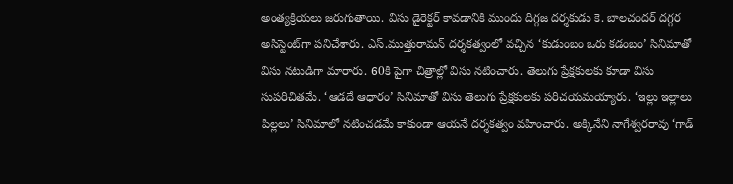అంత్యక్రియలు జరుగుతాయి. విసు డైరెక్టర్‌ కావడానికి ముందు దిగ్గజ దర్శకుడు కె. బాలచందర్ దగ్గర అసిస్టెంట్‌గా పనిచేశారు. ఎస్.ముత్తురామన్ దర్శకత్వంలో వచ్చిన ‘కుడుంబం ఒరు కడంబం’ సినిమాతో విసు నటుడిగా మారారు. 60కి పైగా చిత్రాల్లో విసు నటించారు. తెలుగు ప్రేక్షకులకు కూడా విసు సుపరిచితమే. ‘ఆడదే ఆధారం’ సినిమాతో విసు తెలుగు ప్రేక్షకులకు పరిచయమయ్యారు. ‘ఇల్లు ఇల్లాలు పిల్లలు’ సినిమాలో నటించడమే కాకుండా ఆయనే దర్శకత్వం వహించారు. అక్కినేని నాగేశ్వరరావు ‘గాడ్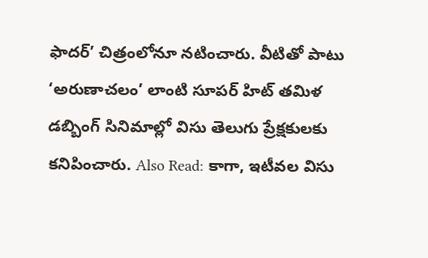ఫాదర్’ చిత్రంలోనూ నటించారు. వీటితో పాటు ‘అరుణాచలం’ లాంటి సూపర్ హిట్ తమిళ డబ్బింగ్ సినిమాల్లో విసు తెలుగు ప్రేక్షకులకు కనిపించారు. Also Read: కాగా, ఇటీవల విసు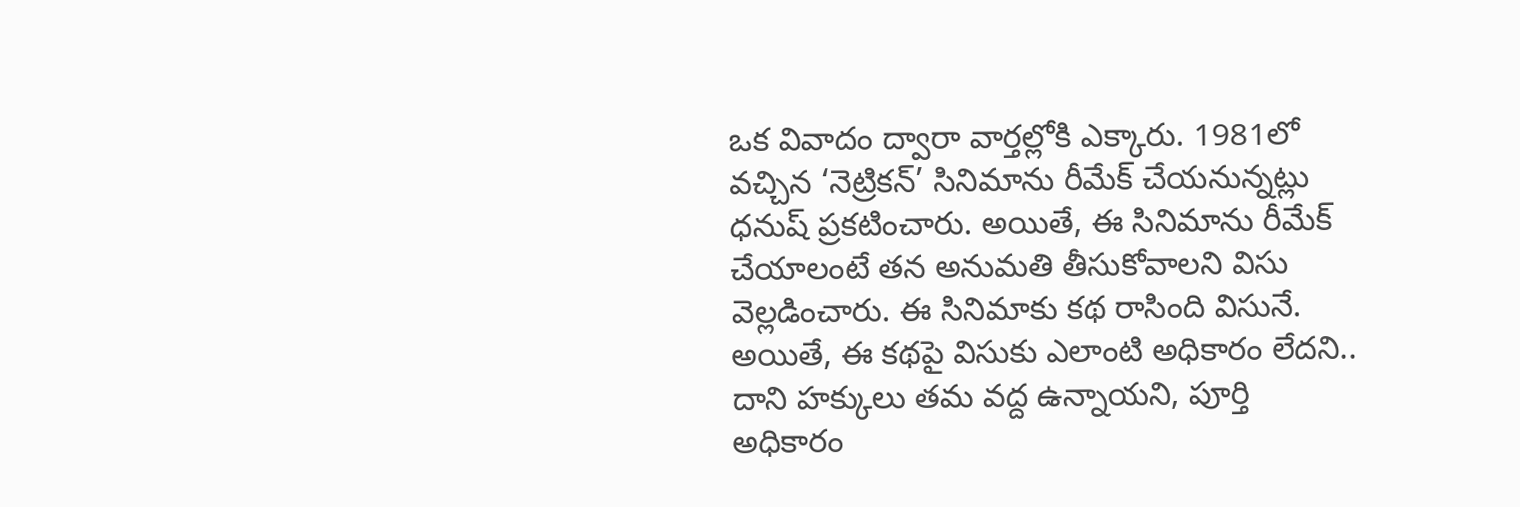ఒక వివాదం ద్వారా వార్తల్లోకి ఎక్కారు. 1981లో వచ్చిన ‘నెట్రికన్’ సినిమాను రీమేక్ చేయనున్నట్లు ధనుష్ ప్రకటించారు. అయితే, ఈ సినిమాను రీమేక్ చేయాలంటే తన అనుమతి తీసుకోవాలని విసు వెల్లడించారు. ఈ సినిమాకు కథ రాసింది విసునే. అయితే, ఈ కథపై విసుకు ఎలాంటి అధికారం లేదని.. దాని హక్కులు తమ వద్ద ఉన్నాయని, పూర్తి అధికారం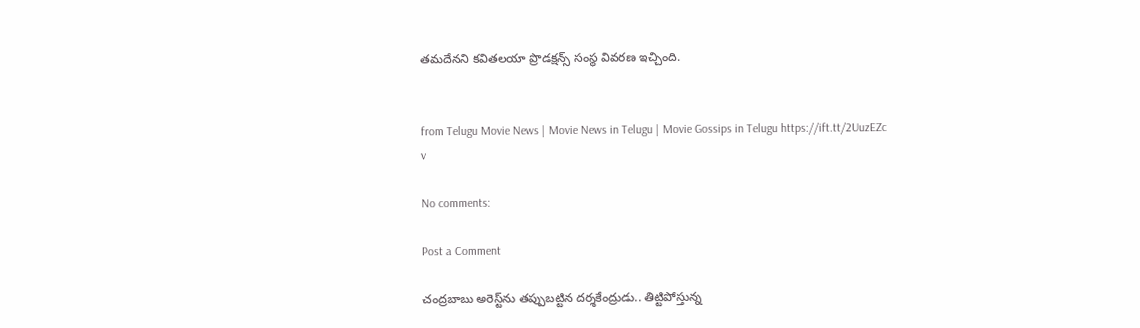తమదేనని కవితలయా ప్రొడక్షన్స్ సంస్థ వివరణ ఇచ్చింది.


from Telugu Movie News | Movie News in Telugu | Movie Gossips in Telugu https://ift.tt/2UuzEZc
v

No comments:

Post a Comment

చంద్రబాబు అరెస్ట్‌ను తప్పుబట్టిన దర్శకేంద్రుడు.. తిట్టిపోస్తున్న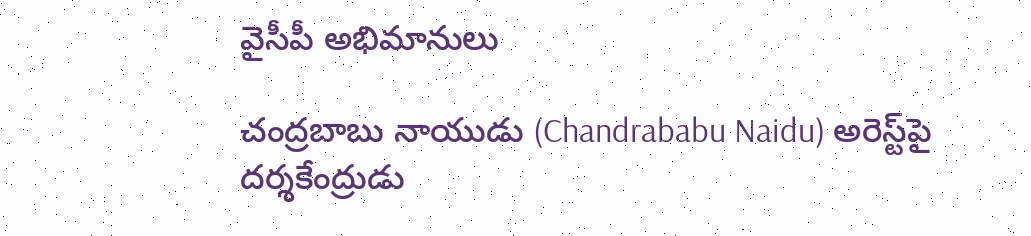వైసీపీ అభిమానులు

చంద్రబాబు నాయుడు (Chandrababu Naidu) అరెస్ట్‌పై దర్శకేంద్రుడు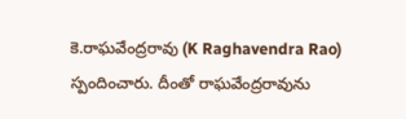కె.రాఘవేంద్రరావు (K Raghavendra Rao) స్పందించారు. దీంతో రాఘవేంద్రరావును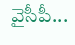వైసీపీ...